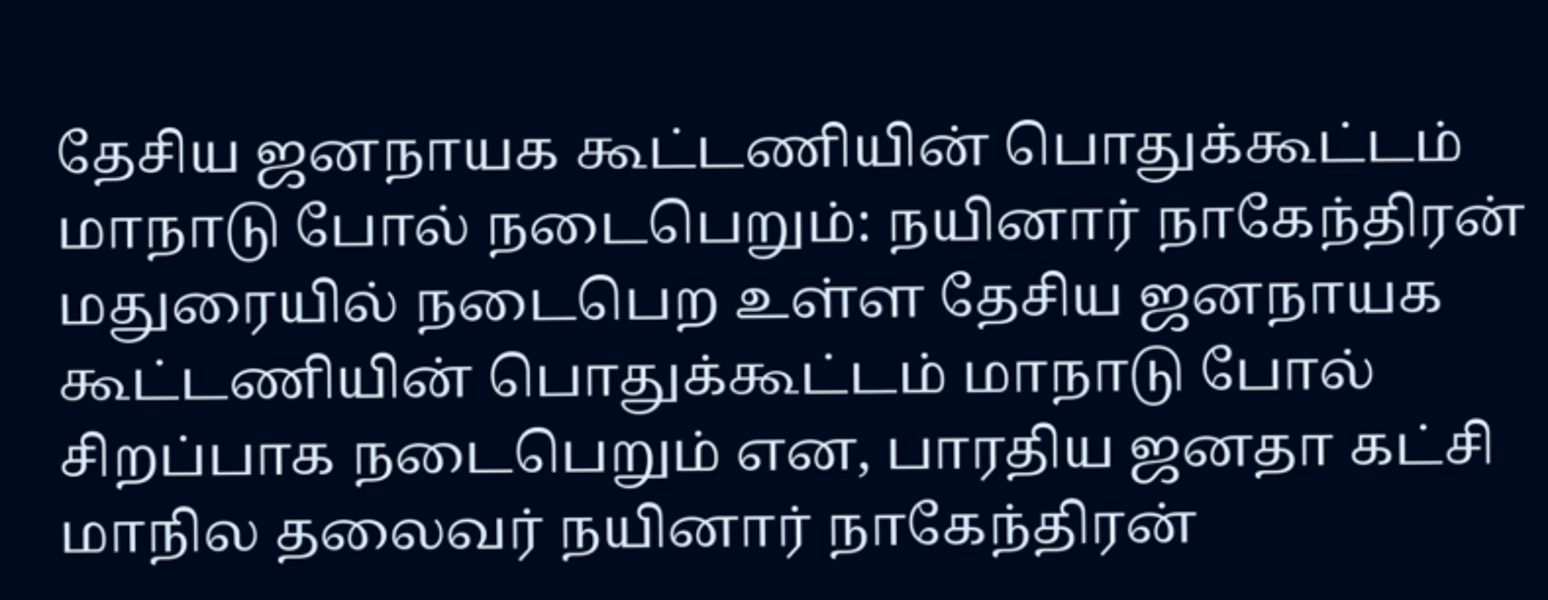தேசிய ஜனநாயக கூட்டணியின் பொதுக்கூட்டம் மாநாடு போல் நடைபெறும்: நயினார் நாகேந்திரன்
மதுரையில் நடைபெற உள்ள தேசிய ஜனநாயக கூட்டணியின் பொதுக்கூட்டம் மாநாடு போல் சிறப்பாக நடைபெறும் என, பாரதிய ஜனதா கட்சி மாநில தலைவர் நயினார் நாகேந்திரன்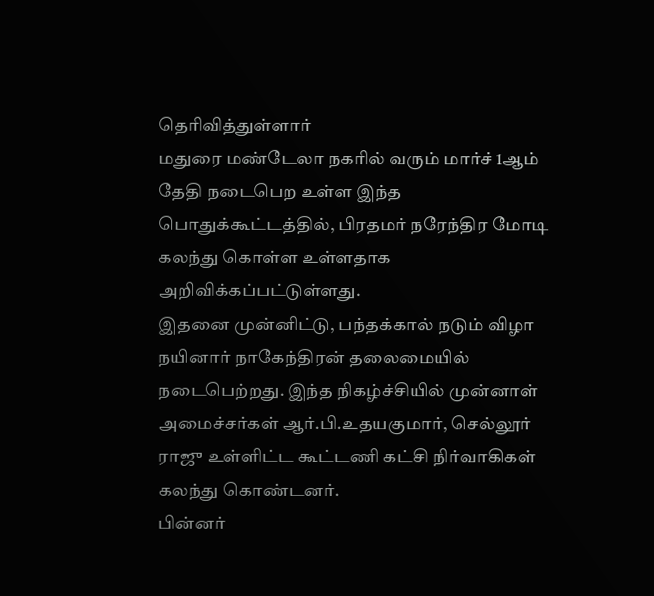தெரிவித்துள்ளார்
மதுரை மண்டேலா நகரில் வரும் மார்ச் 1ஆம் தேதி நடைபெற உள்ள இந்த பொதுக்கூட்டத்தில், பிரதமர் நரேந்திர மோடி கலந்து கொள்ள உள்ளதாக அறிவிக்கப்பட்டுள்ளது.
இதனை முன்னிட்டு, பந்தக்கால் நடும் விழா நயினார் நாகேந்திரன் தலைமையில் நடைபெற்றது. இந்த நிகழ்ச்சியில் முன்னாள் அமைச்சர்கள் ஆர்.பி.உதயகுமார், செல்லூர் ராஜு உள்ளிட்ட கூட்டணி கட்சி நிர்வாகிகள் கலந்து கொண்டனர்.
பின்னர்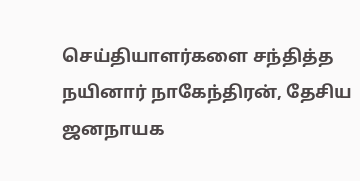செய்தியாளர்களை சந்தித்த நயினார் நாகேந்திரன், தேசிய ஜனநாயக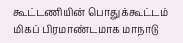கூட்டணியின் பொதுக்கூட்டம் மிகப் பிரமாண்டமாக மாநாடு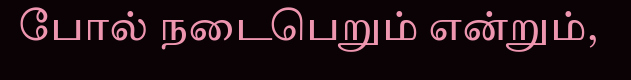போல் நடைபெறும் என்றும்,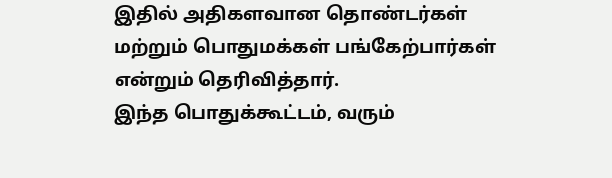இதில் அதிகளவான தொண்டர்கள் மற்றும் பொதுமக்கள் பங்கேற்பார்கள் என்றும் தெரிவித்தார்.
இந்த பொதுக்கூட்டம், வரும்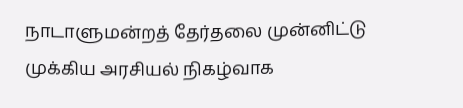நாடாளுமன்றத் தேர்தலை முன்னிட்டு முக்கிய அரசியல் நிகழ்வாக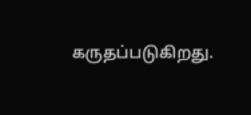கருதப்படுகிறது.